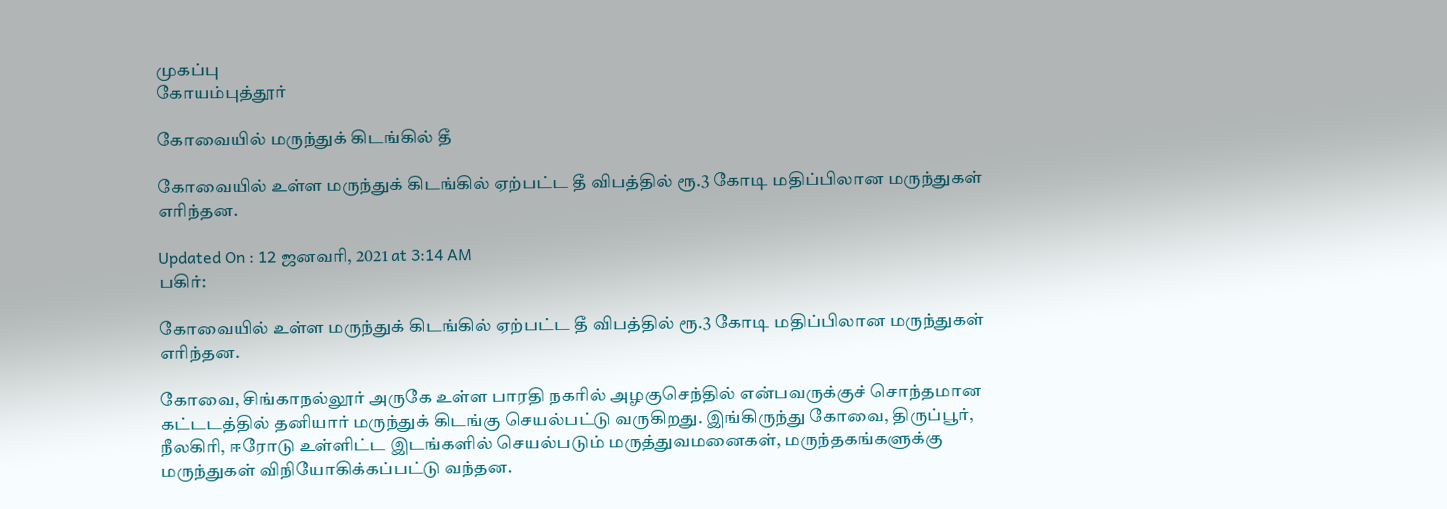முகப்பு
கோயம்புத்தூர்

கோவையில் மருந்துக் கிடங்கில் தீ

கோவையில் உள்ள மருந்துக் கிடங்கில் ஏற்பட்ட தீ விபத்தில் ரூ.3 கோடி மதிப்பிலான மருந்துகள் எரிந்தன.

Updated On : 12 ஜனவரி, 2021 at 3:14 AM
பகிர்:

கோவையில் உள்ள மருந்துக் கிடங்கில் ஏற்பட்ட தீ விபத்தில் ரூ.3 கோடி மதிப்பிலான மருந்துகள் எரிந்தன.

கோவை, சிங்காநல்லூர் அருகே உள்ள பாரதி நகரில் அழகுசெந்தில் என்பவருக்குச் சொந்தமான கட்டடத்தில் தனியார் மருந்துக் கிடங்கு செயல்பட்டு வருகிறது. இங்கிருந்து கோவை, திருப்பூர், நீலகிரி, ஈரோடு உள்ளிட்ட இடங்களில் செயல்படும் மருத்துவமனைகள், மருந்தகங்களுக்கு மருந்துகள் விநியோகிக்கப்பட்டு வந்தன.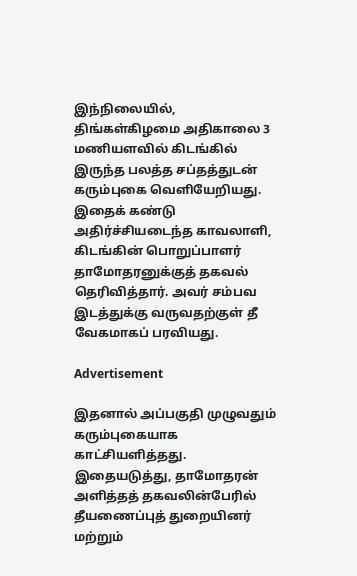இந்நிலையில், திங்கள்கிழமை அதிகாலை 3 மணியளவில் கிடங்கில் இருந்த பலத்த சப்தத்துடன் கரும்புகை வெளியேறியது. இதைக் கண்டு அதிர்ச்சியடைந்த காவலாளி, கிடங்கின் பொறுப்பாளர் தாமோதரனுக்குத் தகவல் தெரிவித்தார். அவர் சம்பவ இடத்துக்கு வருவதற்குள் தீ வேகமாகப் பரவியது.

Advertisement

இதனால் அப்பகுதி முழுவதும் கரும்புகையாக காட்சியளித்தது. இதையடுத்து, தாமோதரன் அளித்தத் தகவலின்பேரில் தீயணைப்புத் துறையினர் மற்றும்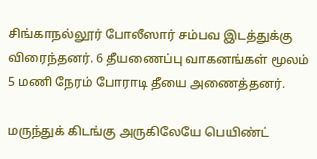சிங்காநல்லூர் போலீஸார் சம்பவ இடத்துக்கு விரைந்தனர். 6 தீயணைப்பு வாகனங்கள் மூலம் 5 மணி நேரம் போராடி தீயை அணைத்தனர்.

மருந்துக் கிடங்கு அருகிலேயே பெயிண்ட்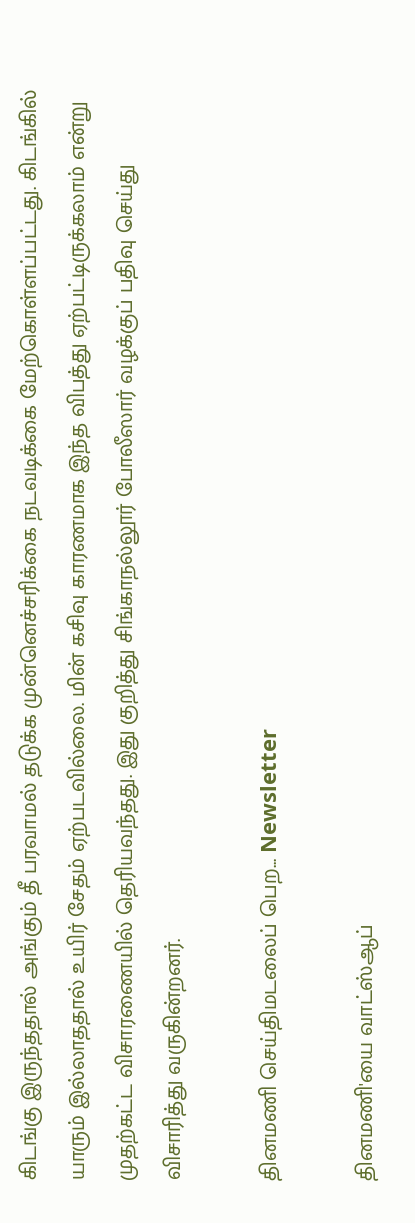கிடங்கு இருந்ததால் அங்கும் தீ பரவாமல் தடுக்க முன்னெச்சரிக்கை நடவடிக்கை மேற்கொள்ளப்பட்டது. கிடங்கில் யாரும் இல்லாததால் உயிர் சேதம் ஏற்படவில்லை. மின் கசிவு காரணமாக இந்த விபத்து ஏற்பட்டிருக்கலாம் என்று முதற்கட்ட விசாரணையில் தெரியவந்தது. இது குறித்து சிங்காநல்லூர் போலீஸார் வழக்குப் பதிவு செய்து விசாரித்து வருகின்றனர்.

தினமணி செய்திமடலைப் பெற... Newsletter

தினமணி'யை வாட்ஸ்ஆப்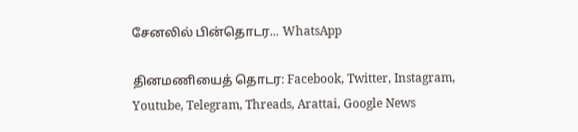சேனலில் பின்தொடர... WhatsApp

தினமணியைத் தொடர: Facebook, Twitter, Instagram, Youtube, Telegram, Threads, Arattai, Google News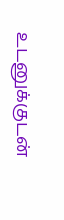உடனுக்குடன்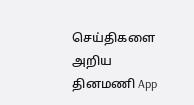செய்திகளை அறிய தினமணி App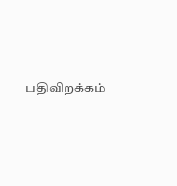பதிவிறக்கம்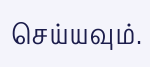செய்யவும்.